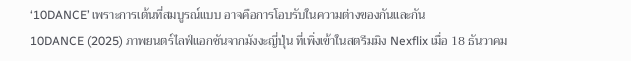‘10DANCE’ เพราะการเต้นที่สมบูรณ์แบบ อาจคือการโอบรับในความต่างของกันและกัน
10DANCE (2025) ภาพยนตร์ไลฟ์แอกชันจากมังงะญี่ปุ่น ที่เพิ่งเข้าในสตรีมมิง Nexflix เมื่อ 18 ธันวาคม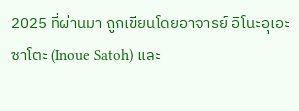2025 ที่ผ่านมา ถูกเขียนโดยอาจารย์ อิโนะอุเอะ ซาโตะ (Inoue Satoh) และ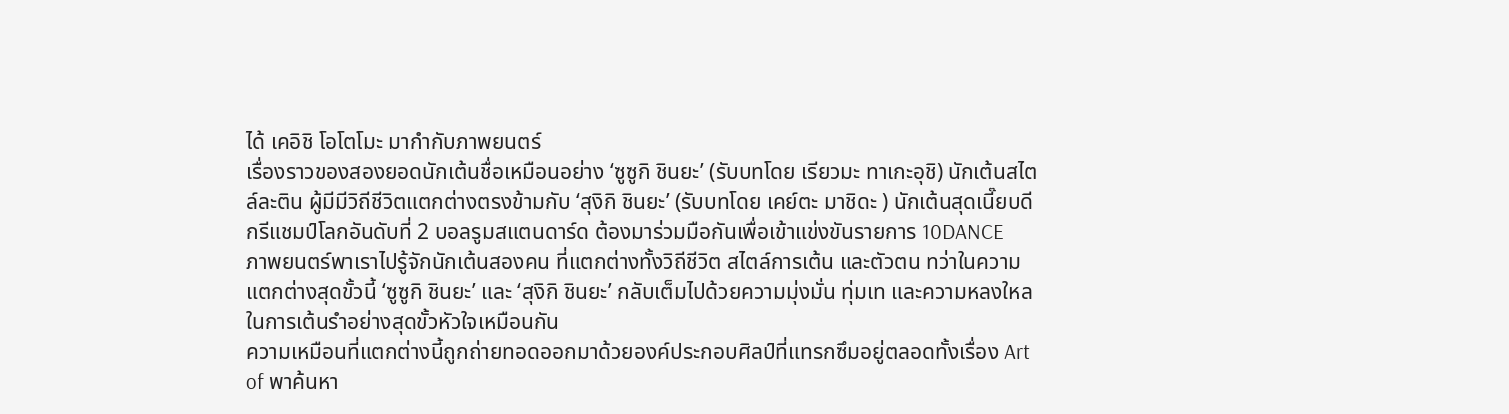ได้ เคอิชิ โอโตโมะ มากำกับภาพยนตร์
เรื่องราวของสองยอดนักเต้นชื่อเหมือนอย่าง ‘ซูซูกิ ชินยะ’ (รับบทโดย เรียวมะ ทาเกะอุชิ) นักเต้นสไตล์ละติน ผู้มีมีวิถีชีวิตแตกต่างตรงข้ามกับ ‘สุงิกิ ชินยะ’ (รับบทโดย เคย์ตะ มาชิดะ ) นักเต้นสุดเนี๊ยบดีกรีแชมป์โลกอันดับที่ 2 บอลรูมสแตนดาร์ด ต้องมาร่วมมือกันเพื่อเข้าแข่งขันรายการ 10DANCE
ภาพยนตร์พาเราไปรู้จักนักเต้นสองคน ที่แตกต่างทั้งวิถีชีวิต สไตล์การเต้น และตัวตน ทว่าในความแตกต่างสุดขั้วนี้ ‘ซูซูกิ ชินยะ’ และ ‘สุงิกิ ชินยะ’ กลับเต็มไปด้วยความมุ่งมั่น ทุ่มเท และความหลงใหลในการเต้นรำอย่างสุดขั้วหัวใจเหมือนกัน
ความเหมือนที่แตกต่างนี้ถูกถ่ายทอดออกมาด้วยองค์ประกอบศิลป์ที่แทรกซึมอยู่ตลอดทั้งเรื่อง Art of พาค้นหา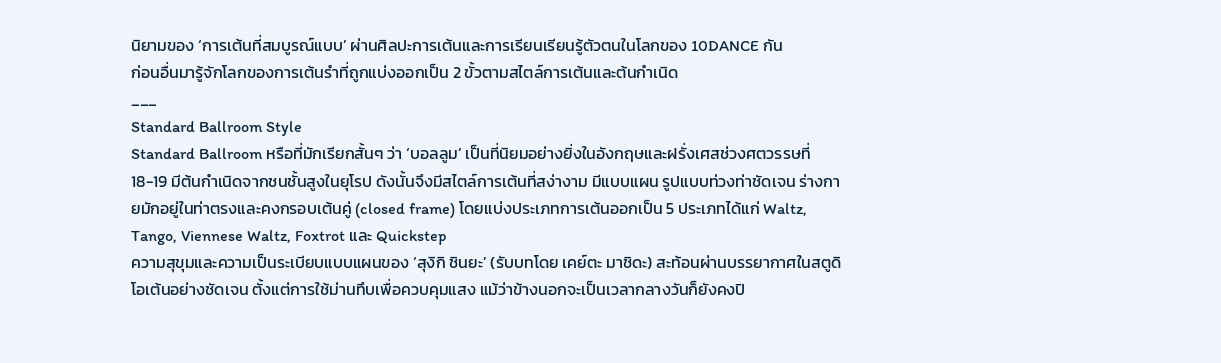นิยามของ ‘การเต้นที่สมบูรณ์แบบ’ ผ่านศิลปะการเต้นและการเรียนเรียนรู้ตัวตนในโลกของ 10DANCE กัน
ก่อนอื่นมารู้จักโลกของการเต้นรำที่ถูกแบ่งออกเป็น 2 ขั้วตามสไตล์การเต้นและต้นกำเนิด
___
Standard Ballroom Style
Standard Ballroom หรือที่มักเรียกสั้นๆ ว่า ‘บอลลูม’ เป็นที่นิยมอย่างยิ่งในอังกฤษและฝรั่งเศสช่วงศตวรรษที่ 18-19 มีต้นกำเนิดจากชนชั้นสูงในยุโรป ดังนั้นจึงมีสไตล์การเต้นที่สง่างาม มีแบบแผน รูปแบบท่วงท่าชัดเจน ร่างกายมักอยู่ในท่าตรงและคงกรอบเต้นคู่ (closed frame) โดยแบ่งประเภทการเต้นออกเป็น 5 ประเภทได้แก่ Waltz, Tango, Viennese Waltz, Foxtrot และ Quickstep
ความสุขุมและความเป็นระเบียบแบบแผนของ ‘สุงิกิ ชินยะ’ (รับบทโดย เคย์ตะ มาชิดะ) สะท้อนผ่านบรรยากาศในสตูดิโอเต้นอย่างชัดเจน ตั้งแต่การใช้ม่านทึบเพื่อควบคุมแสง แม้ว่าข้างนอกจะเป็นเวลากลางวันก็ยังคงปิ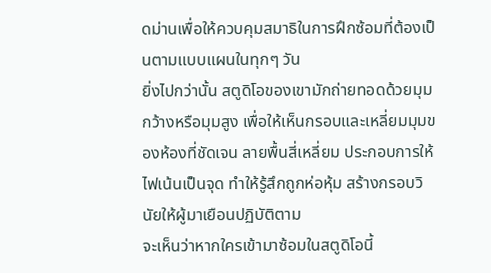ดม่านเพื่อให้ควบคุมสมาธิในการฝึกซ้อมที่ต้องเป็นตามแบบแผนในทุกๆ วัน
ยิ่งไปกว่านั้น สตูดิโอของเขามักถ่ายทอดด้วยมุมกว้างหรือมุมสูง เพื่อให้เห็นกรอบและเหลี่ยมมุมของห้องที่ชัดเจน ลายพื้นสี่เหลี่ยม ประกอบการให้ไฟเน้นเป็นจุด ทำให้รู้สึกถูกห่อหุ้ม สร้างกรอบวินัยให้ผู้มาเยือนปฏิบัติตาม
จะเห็นว่าหากใครเข้ามาซ้อมในสตูดิโอนี้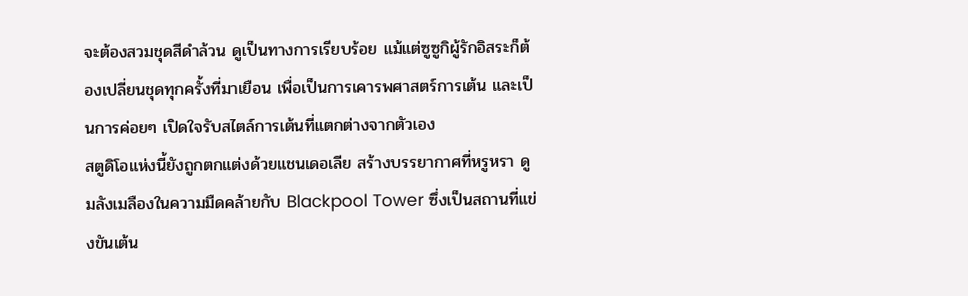จะต้องสวมชุดสีดำล้วน ดูเป็นทางการเรียบร้อย แม้แต่ซูซูกิผู้รักอิสระก็ต้องเปลี่ยนชุดทุกครั้งที่มาเยือน เพื่อเป็นการเคารพศาสตร์การเต้น และเป็นการค่อยๆ เปิดใจรับสไตล์การเต้นที่แตกต่างจากตัวเอง
สตูดิโอแห่งนี้ยังถูกตกแต่งด้วยแชนเดอเลีย สร้างบรรยากาศที่หรูหรา ดูมลังเมลืองในความมืดคล้ายกับ Blackpool Tower ซึ่งเป็นสถานที่แข่งขันเต้น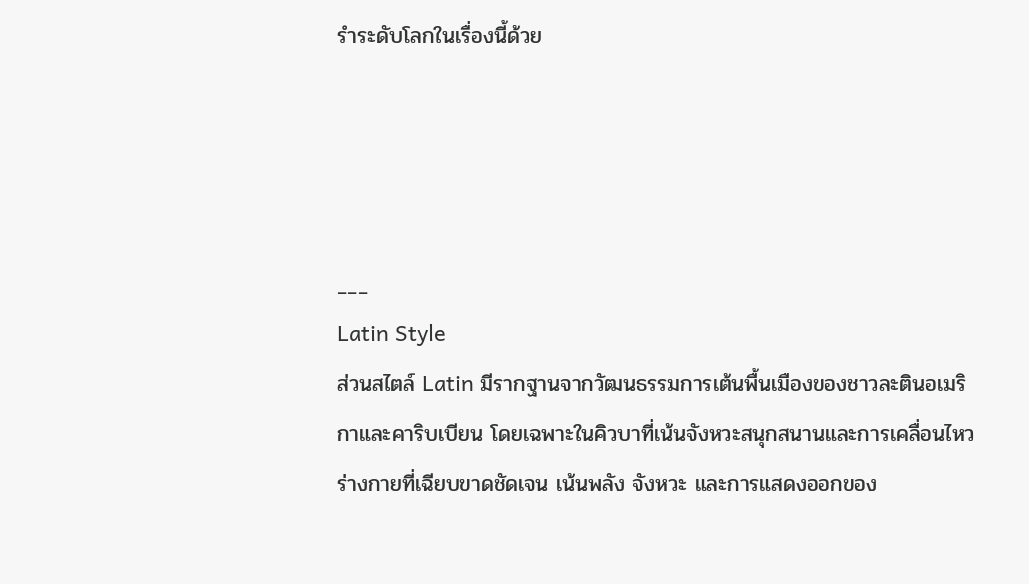รำระดับโลกในเรื่องนี้ด้วย




___
Latin Style
ส่วนสไตล์ Latin มีรากฐานจากวัฒนธรรมการเต้นพื้นเมืองของชาวละตินอเมริกาและคาริบเบียน โดยเฉพาะในคิวบาที่เน้นจังหวะสนุกสนานและการเคลื่อนไหวร่างกายที่เฉียบขาดชัดเจน เน้นพลัง จังหวะ และการแสดงออกของ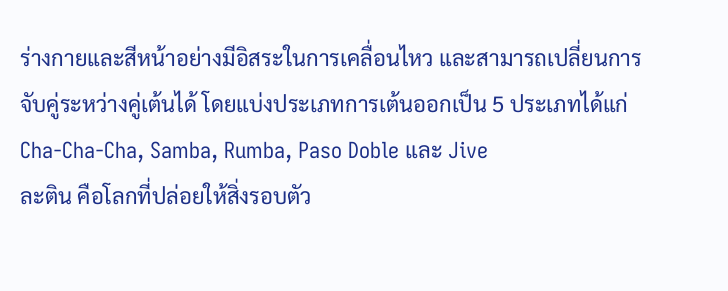ร่างกายและสีหน้าอย่างมีอิสระในการเคลื่อนไหว และสามารถเปลี่ยนการจับคู่ระหว่างคู่เต้นได้ โดยแบ่งประเภทการเต้นออกเป็น 5 ประเภทได้แก่ Cha-Cha-Cha, Samba, Rumba, Paso Doble และ Jive
ละติน คือโลกที่ปล่อยให้สิ่งรอบตัว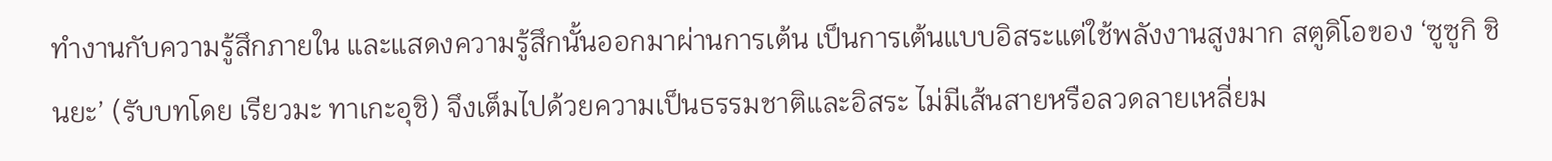ทำงานกับความรู้สึกภายใน และแสดงความรู้สึกนั้นออกมาผ่านการเต้น เป็นการเต้นแบบอิสระแต่ใช้พลังงานสูงมาก สตูดิโอของ ‘ซูซูกิ ชินยะ’ (รับบทโดย เรียวมะ ทาเกะอุชิ) จึงเต็มไปด้วยความเป็นธรรมชาติและอิสระ ไม่มีเส้นสายหรือลวดลายเหลี่ยม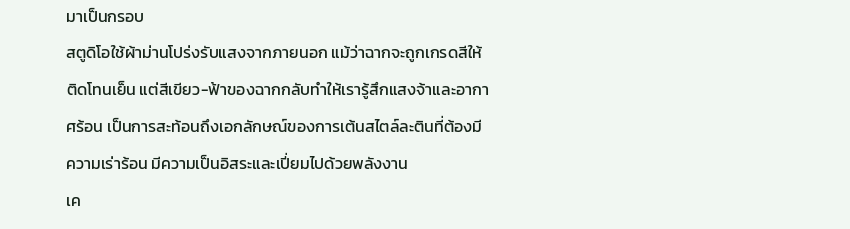มาเป็นกรอบ
สตูดิโอใช้ผ้าม่านโปร่งรับแสงจากภายนอก แม้ว่าฉากจะถูกเกรดสีให้ติดโทนเย็น แต่สีเขียว-ฟ้าของฉากกลับทำให้เรารู้สึกแสงจ้าและอากาศร้อน เป็นการสะท้อนถึงเอกลักษณ์ของการเต้นสไตล์ละตินที่ต้องมีความเร่าร้อน มีความเป็นอิสระและเปี่ยมไปด้วยพลังงาน
เค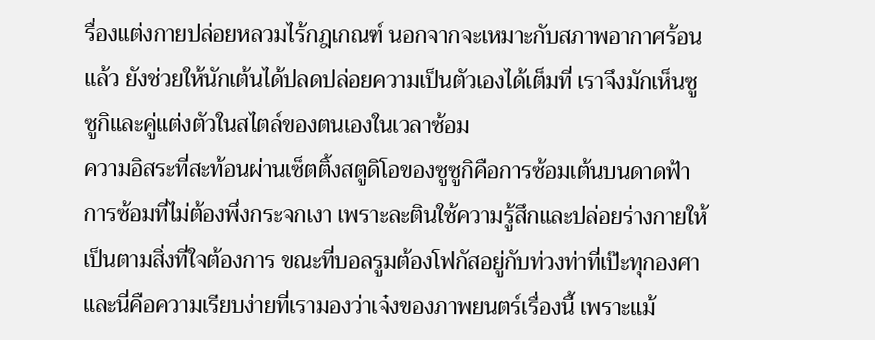รื่องแต่งกายปล่อยหลวมไร้กฎเกณฑ์ นอกจากจะเหมาะกับสภาพอากาศร้อนแล้ว ยังช่วยให้นักเต้นได้ปลดปล่อยความเป็นตัวเองได้เต็มที่ เราจึงมักเห็นซูซูกิและคู่แต่งตัวในสไตล์ของตนเองในเวลาซ้อม
ความอิสระที่สะท้อนผ่านเซ็ตติ้งสตูดิโอของซูซูกิคือการซ้อมเต้นบนดาดฟ้า การซ้อมที่ไม่ต้องพึ่งกระจกเงา เพราะละตินใช้ความรู้สึกและปล่อยร่างกายให้เป็นตามสิ่งที่ใจต้องการ ขณะที่บอลรูมต้องโฟกัสอยู่กับท่วงท่าที่เป๊ะทุกองศา
และนี่คือความเรียบง่ายที่เรามองว่าเจ๋งของภาพยนตร์เรื่องนี้ เพราะแม้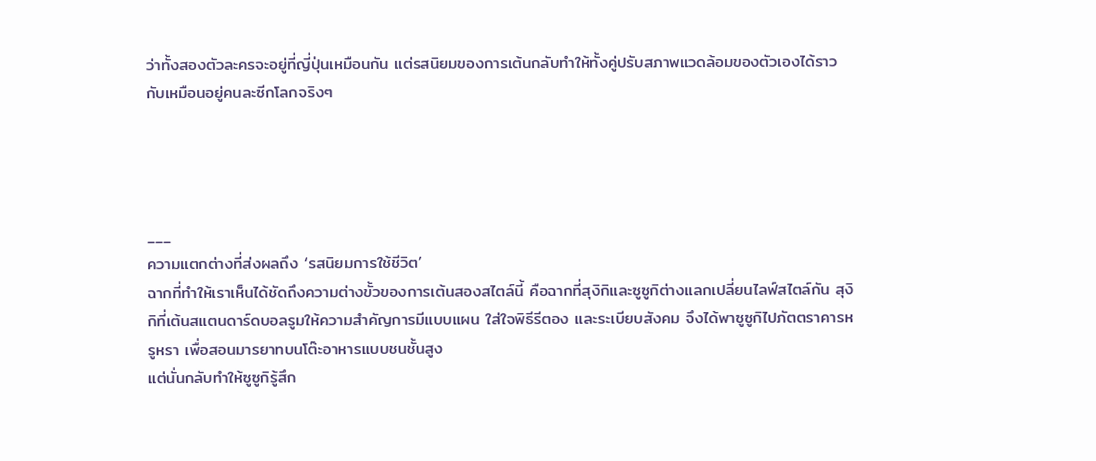ว่าทั้งสองตัวละครจะอยู่ที่ญี่ปุ่นเหมือนกัน แต่รสนิยมของการเต้นกลับทำให้ทั้งคู่ปรับสภาพแวดล้อมของตัวเองได้ราวกับเหมือนอยู่คนละซีกโลกจริงๆ




___
ความแตกต่างที่ส่งผลถึง ‘รสนิยมการใช้ชีวิต’
ฉากที่ทำให้เราเห็นได้ชัดถึงความต่างขั้วของการเต้นสองสไตล์นี้ คือฉากที่สุงิกิและซูซูกิต่างแลกเปลี่ยนไลฟ์สไตล์กัน สุงิกิที่เต้นสแตนดาร์ดบอลรูมให้ความสำคัญการมีแบบแผน ใส่ใจพิธีรีตอง และระเบียบสังคม จึงได้พาซูซูกิไปภัตตราคารหรูหรา เพื่อสอนมารยาทบนโต๊ะอาหารแบบชนชั้นสูง
แต่นั่นกลับทำให้ซูซูกิรู้สึก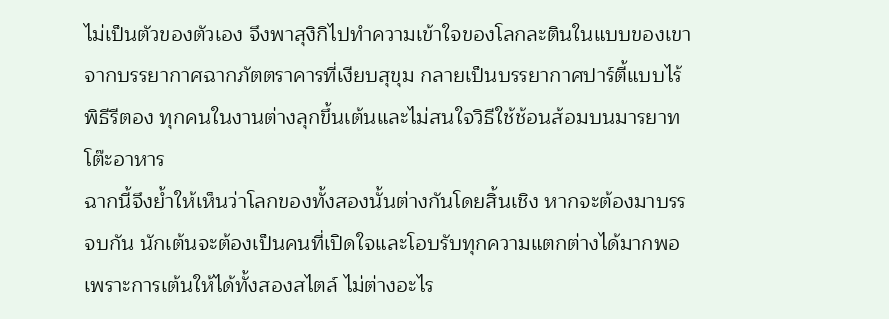ไม่เป็นตัวของตัวเอง จึงพาสุงิกิไปทำความเข้าใจของโลกละตินในแบบของเขา จากบรรยากาศฉากภัตตราคารที่เงียบสุขุม กลายเป็นบรรยากาศปาร์ตี้แบบไร้พิธีรีตอง ทุกคนในงานต่างลุกขึ้นเต้นและไม่สนใจวิธีใช้ช้อนส้อมบนมารยาทโต๊ะอาหาร
ฉากนี้จึงย้ำให้เห็นว่าโลกของทั้งสองนั้นต่างกันโดยสิ้นเชิง หากจะต้องมาบรรจบกัน นักเต้นจะต้องเป็นคนที่เปิดใจและโอบรับทุกความแตกต่างได้มากพอ เพราะการเต้นให้ได้ทั้งสองสไตล์ ไม่ต่างอะไร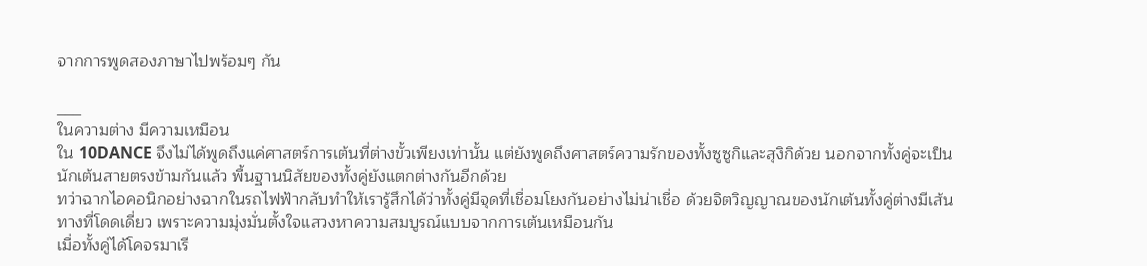จากการพูดสองภาษาไปพร้อมๆ กัน

___
ในความต่าง มีความเหมือน
ใน 10DANCE จึงไม่ได้พูดถึงแค่ศาสตร์การเต้นที่ต่างขั้วเพียงเท่านั้น แต่ยังพูดถึงศาสตร์ความรักของทั้งซูซูกิและสุงิกิด้วย นอกจากทั้งคู่จะเป็นนักเต้นสายตรงข้ามกันแล้ว พื้นฐานนิสัยของทั้งคู่ยังแตกต่างกันอีกด้วย
ทว่าฉากไอคอนิกอย่างฉากในรถไฟฟ้ากลับทำให้เรารู้สึกได้ว่าทั้งคู่มีจุดที่เชื่อมโยงกันอย่างไม่น่าเชื่อ ด้วยจิตวิญญาณของนักเต้นทั้งคู่ต่างมีเส้นทางที่โดดเดี่ยว เพราะความมุ่งมั่นตั้งใจแสวงหาความสมบูรณ์แบบจากการเต้นเหมือนกัน
เมื่อทั้งคู่ได้โคจรมาเรี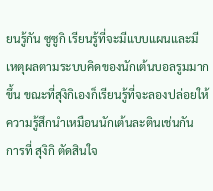ยนรู้กัน ซูซูกิ เรียนรู้ที่จะมีแบบแผนและมีเหตุผลตามระบบคิดของนักเต้นบอลรูมมากขึ้น ขณะที่สุงิกิเองก็เรียนรู้ที่จะลองปล่อยให้ความรู้สึกนำเหมือนนักเต้นละตินเช่นกัน
การที่ สุงิกิ ตัดสินใจ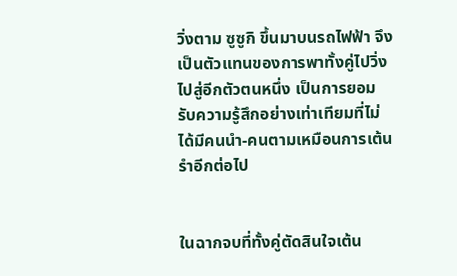วิ่งตาม ซูซูกิ ขึ้นมาบนรถไฟฟ้า จึงเป็นตัวแทนของการพาทั้งคู่ไปวิ่งไปสู่อีกตัวตนหนึ่ง เป็นการยอมรับความรู้สึกอย่างเท่าเทียมที่ไม่ได้มีคนนำ-คนตามเหมือนการเต้นรำอีกต่อไป


ในฉากจบที่ทั้งคู่ตัดสินใจเต้น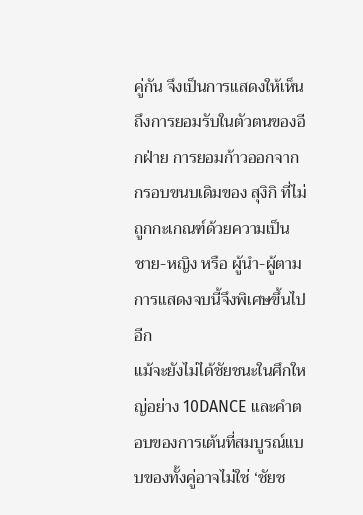คู่กัน จึงเป็นการแสดงให้เห็นถึงการยอมรับในตัวตนของอีกฝ่าย การยอมก้าวออกจากกรอบขนบเดิมของ สุงิกิ ที่ไม่ถูกกะเกณฑ์ด้วยความเป็น ชาย-หญิง หรือ ผู้นำ-ผู้ตาม การแสดงจบนี้จึงพิเศษขึ้นไปอีก
แม้จะยังไม่ได้ชัยชนะในศึกใหญ่อย่าง 10DANCE และคำตอบของการเต้นที่สมบูรณ์แบบของทั้งคู่อาจไม่ใช่ ‘ชัยช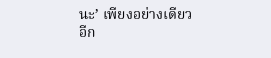นะ’ เพียงอย่างเดียวอีก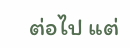ต่อไป แต่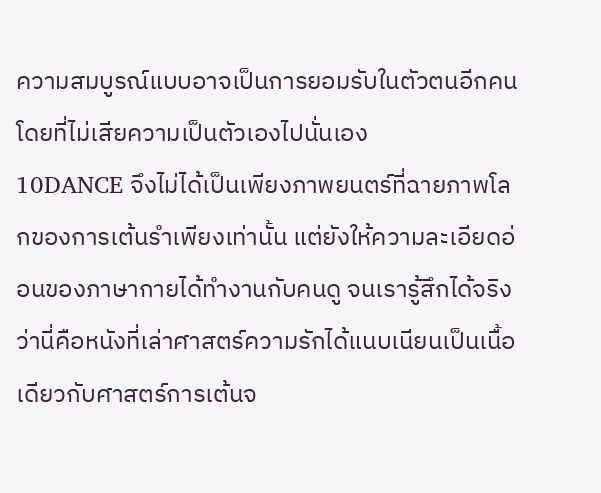ความสมบูรณ์แบบอาจเป็นการยอมรับในตัวตนอีกคนโดยที่ไม่เสียความเป็นตัวเองไปนั่นเอง
10DANCE จึงไม่ได้เป็นเพียงภาพยนตร์ที่ฉายภาพโลกของการเต้นรำเพียงเท่านั้น แต่ยังให้ความละเอียดอ่อนของภาษากายได้ทำงานกับคนดู จนเรารู้สึกได้จริงว่านี่คือหนังที่เล่าศาสตร์ความรักได้แนบเนียนเป็นเนื้อเดียวกับศาสตร์การเต้นจ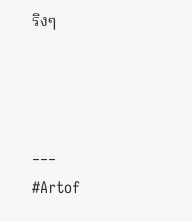ริงๆ



___
#Artof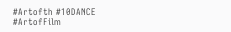#Artofth #10DANCE #ArtofFilm